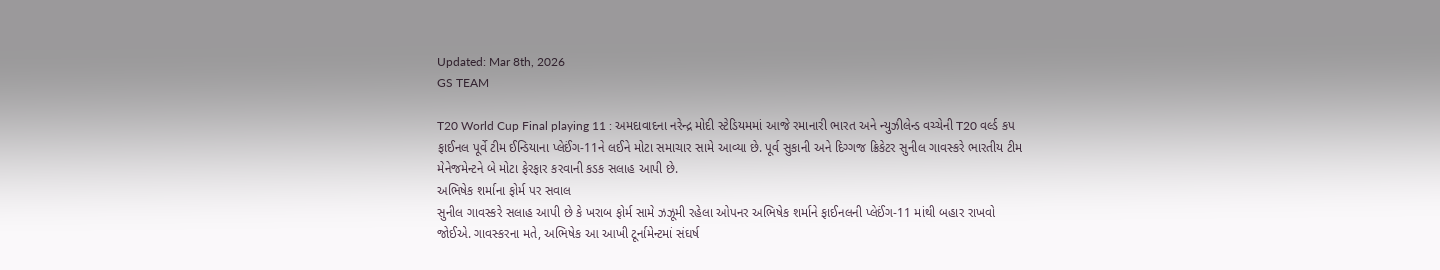Updated: Mar 8th, 2026
GS TEAM

T20 World Cup Final playing 11 : અમદાવાદના નરેન્દ્ર મોદી સ્ટેડિયમમાં આજે રમાનારી ભારત અને ન્યુઝીલેન્ડ વચ્ચેની T20 વર્લ્ડ કપ ફાઈનલ પૂર્વે ટીમ ઈન્ડિયાના પ્લેઈંગ-11ને લઈને મોટા સમાચાર સામે આવ્યા છે. પૂર્વ સુકાની અને દિગ્ગજ ક્રિકેટર સુનીલ ગાવસ્કરે ભારતીય ટીમ મેનેજમેન્ટને બે મોટા ફેરફાર કરવાની કડક સલાહ આપી છે.
અભિષેક શર્માના ફોર્મ પર સવાલ
સુનીલ ગાવસ્કરે સલાહ આપી છે કે ખરાબ ફોર્મ સામે ઝઝૂમી રહેલા ઓપનર અભિષેક શર્માને ફાઈનલની પ્લેઈંગ-11 માંથી બહાર રાખવો જોઈએ. ગાવસ્કરના મતે, અભિષેક આ આખી ટૂર્નામેન્ટમાં સંઘર્ષ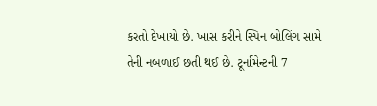કરતો દેખાયો છે. ખાસ કરીને સ્પિન બોલિંગ સામે તેની નબળાઈ છતી થઈ છે. ટૂર્નામેન્ટની 7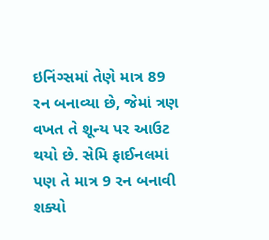ઇનિંગ્સમાં તેણે માત્ર 89 રન બનાવ્યા છે, જેમાં ત્રણ વખત તે શૂન્ય પર આઉટ થયો છે. સેમિ ફાઈનલમાં પણ તે માત્ર 9 રન બનાવી શક્યો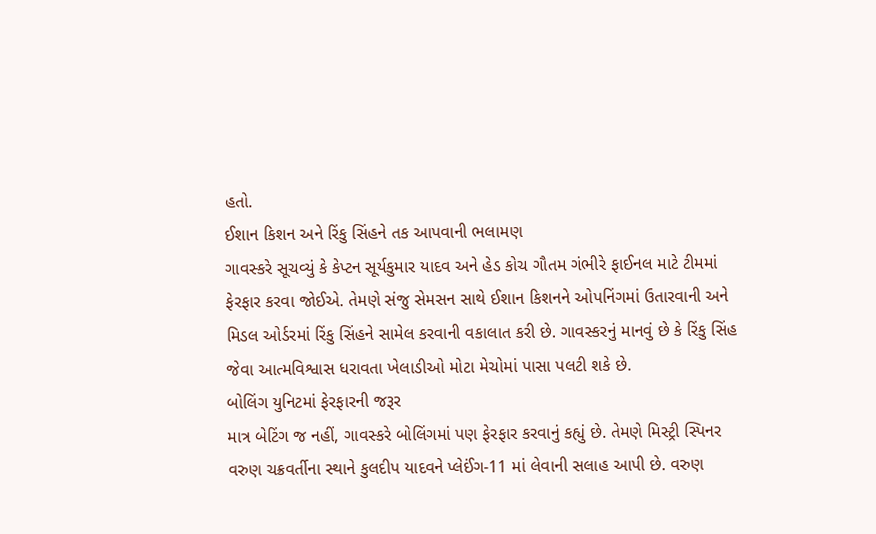હતો.
ઈશાન કિશન અને રિંકુ સિંહને તક આપવાની ભલામણ
ગાવસ્કરે સૂચવ્યું કે કેપ્ટન સૂર્યકુમાર યાદવ અને હેડ કોચ ગૌતમ ગંભીરે ફાઈનલ માટે ટીમમાં ફેરફાર કરવા જોઈએ. તેમણે સંજુ સેમસન સાથે ઈશાન કિશનને ઓપનિંગમાં ઉતારવાની અને મિડલ ઓર્ડરમાં રિંકુ સિંહને સામેલ કરવાની વકાલાત કરી છે. ગાવસ્કરનું માનવું છે કે રિંકુ સિંહ જેવા આત્મવિશ્વાસ ધરાવતા ખેલાડીઓ મોટા મેચોમાં પાસા પલટી શકે છે.
બોલિંગ યુનિટમાં ફેરફારની જરૂર
માત્ર બેટિંગ જ નહીં, ગાવસ્કરે બોલિંગમાં પણ ફેરફાર કરવાનું કહ્યું છે. તેમણે મિસ્ટ્રી સ્પિનર વરુણ ચક્રવર્તીના સ્થાને કુલદીપ યાદવને પ્લેઈંગ-11 માં લેવાની સલાહ આપી છે. વરુણ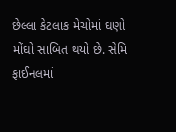છેલ્લા કેટલાક મેચોમાં ઘણો મોંઘો સાબિત થયો છે. સેમિ ફાઈનલમાં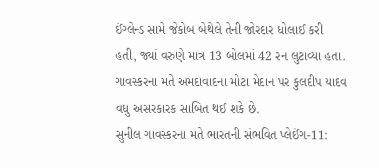ઈંગ્લેન્ડ સામે જેકોબ બેથેલે તેની જોરદાર ધોલાઈ કરી હતી, જ્યાં વરુણે માત્ર 13 બોલમાં 42 રન લુટાવ્યા હતા. ગાવસ્કરના મતે અમદાવાદના મોટા મેદાન પર કુલદીપ યાદવ વધુ અસરકારક સાબિત થઈ શકે છે.
સુનીલ ગાવસ્કરના મતે ભારતની સંભવિત પ્લેઈંગ-11: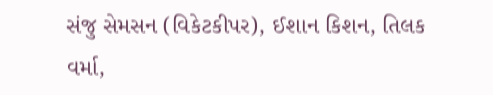સંજુ સેમસન (વિકેટકીપર), ઈશાન કિશન, તિલક વર્મા,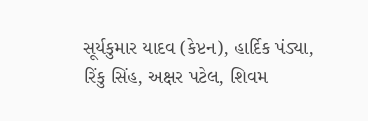સૂર્યકુમાર યાદવ (કેપ્ટન), હાર્દિક પંડ્યા, રિંકુ સિંહ, અક્ષર પટેલ, શિવમ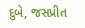દુબે, જસપ્રીત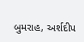બુમરાહ, અર્શદીપ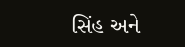સિંહ અને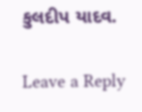કુલદીપ યાદવ.

Leave a Reply